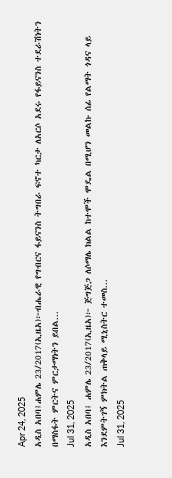Apr 24, 2025
አዲስ አበባ፤ሐምሌ 23/2017(ኢዜአ)፦ብሔራዊ የግብርና ፋይናንስ ትግበራ ፍኖተ ካርታ ለአርሶ አደሩ የፋይናንስ ተደራሽነትን በማስፋት ምርትና ምርታማነትን ይበል...
Jul 31, 2025
አዲስ አበባ፤ ሐምሌ 23/2017(ኢዜአ)፦ ጅግጅጋ ለሶማሌ ክልል ከተሞች ሞዴል በሚሆን መልኩ ሰፊ የልማት ጎዳና ላይ እንደምትገኝ ምክትል ጠቅላይ ሚኒስትር ተመስ...
Jul 31, 2025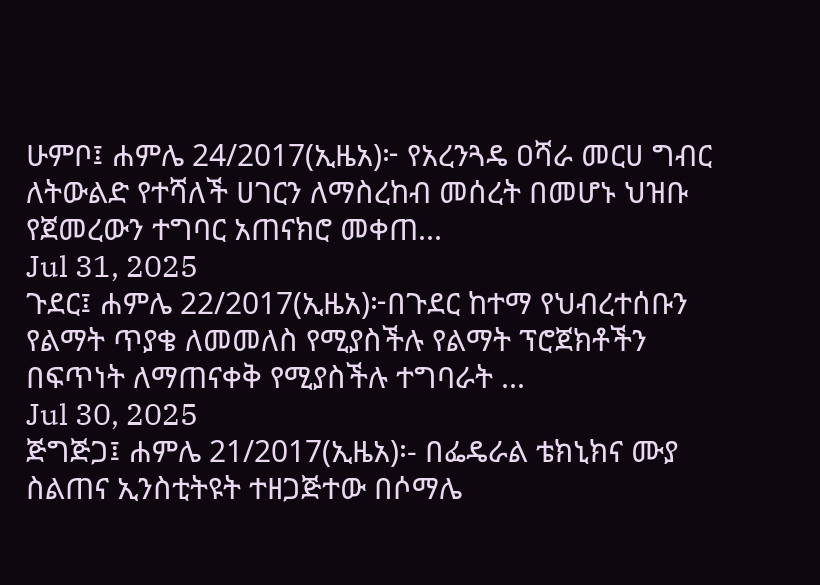ሁምቦ፤ ሐምሌ 24/2017(ኢዜአ)፦ የአረንጓዴ ዐሻራ መርሀ ግብር ለትውልድ የተሻለች ሀገርን ለማስረከብ መሰረት በመሆኑ ህዝቡ የጀመረውን ተግባር አጠናክሮ መቀጠ...
Jul 31, 2025
ጉደር፤ ሐምሌ 22/2017(ኢዜአ)፦በጉደር ከተማ የህብረተሰቡን የልማት ጥያቄ ለመመለስ የሚያስችሉ የልማት ፕሮጀክቶችን በፍጥነት ለማጠናቀቅ የሚያስችሉ ተግባራት ...
Jul 30, 2025
ጅግጅጋ፤ ሐምሌ 21/2017(ኢዜአ)፡- በፌዴራል ቴክኒክና ሙያ ስልጠና ኢንስቲትዩት ተዘጋጅተው በሶማሌ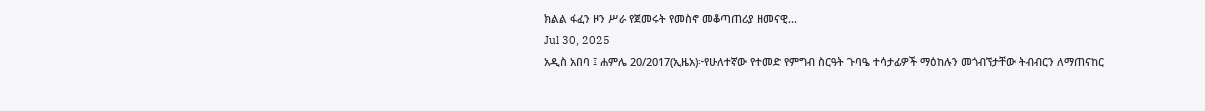ክልል ፋፈን ዞን ሥራ የጀመሩት የመስኖ መቆጣጠሪያ ዘመናዊ...
Jul 30, 2025
አዲስ አበባ ፤ ሐምሌ 20/2017(ኢዜአ)፦የሁለተኛው የተመድ የምግብ ስርዓት ጉባዔ ተሳታፊዎች ማዕከሉን መጎብኘታቸው ትብብርን ለማጠናከር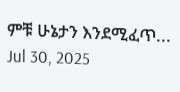ምቹ ሁኔታን እንደሚፈጥ...
Jul 30, 2025